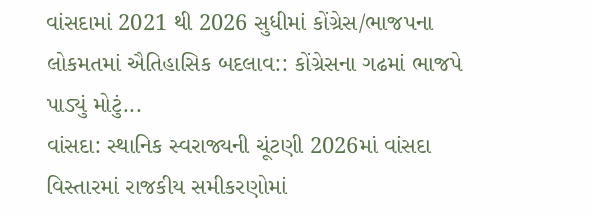વાંસદામાં 2021 થી 2026 સુધીમાં કોંગ્રેસ/ભાજપના લોકમતમાં ઐતિહાસિક બદલાવ:: કોંગ્રેસના ગઢમાં ભાજપે પાડ્યું મોટું...
વાંસદા: સ્થાનિક સ્વરાજ્યની ચૂંટણી 2026માં વાંસદા વિસ્તારમાં રાજકીય સમીકરણોમાં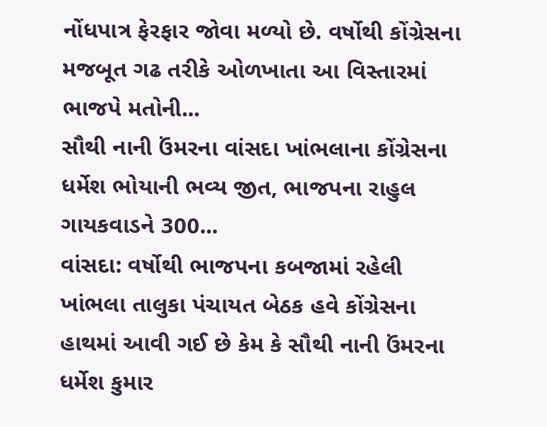નોંધપાત્ર ફેરફાર જોવા મળ્યો છે. વર્ષોથી કોંગ્રેસના મજબૂત ગઢ તરીકે ઓળખાતા આ વિસ્તારમાં ભાજપે મતોની...
સૌથી નાની ઉંમરના વાંસદા ખાંભલાના કોંગ્રેસના ધર્મેશ ભોયાની ભવ્ય જીત, ભાજપના રાહુલ ગાયકવાડને 300...
વાંસદા: વર્ષોથી ભાજપના કબજામાં રહેલી ખાંભલા તાલુકા પંચાયત બેઠક હવે કોંગ્રેસના હાથમાં આવી ગઈ છે કેમ કે સૌથી નાની ઉંમરના ધર્મેશ કુમાર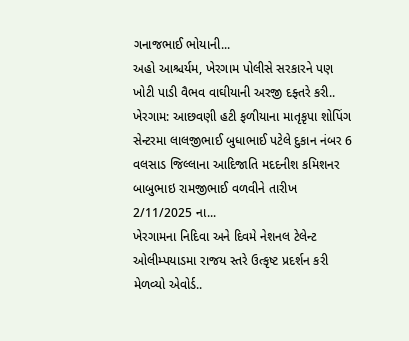ગનાજભાઈ ભોયાની...
અહો આશ્ચર્યમ, ખેરગામ પોલીસે સરકારને પણ ખોટી પાડી વૈભવ વાઘીયાની અરજી દફ્તરે કરી..
ખેરગામ: આછવણી હટી ફળીયાના માતૃકૃપા શોપિંગ સેન્ટરમા લાલજીભાઈ બુધાભાઈ પટેલે દુકાન નંબર 6 વલસાડ જિલ્લાના આદિજાતિ મદદનીશ કમિશનર બાબુભાઇ રામજીભાઈ વળવીને તારીખ 2/11/2025 ના...
ખેરગામના નિદિવા અને દિવમે નેશનલ ટેલેન્ટ ઓલીમ્પયાડમા રાજય સ્તરે ઉત્કૃષ્ટ પ્રદર્શન કરી મેળવ્યો એવોર્ડ..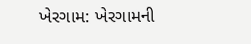ખેરગામ: ખેરગામની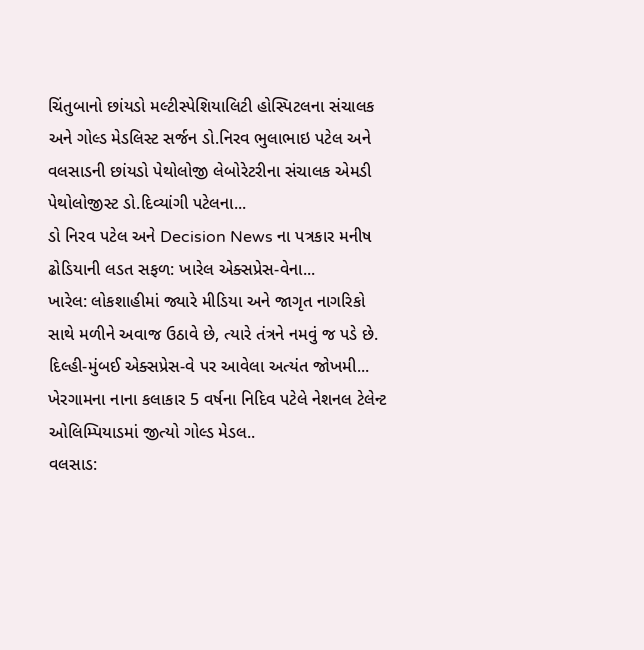ચિંતુબાનો છાંયડો મલ્ટીસ્પેશિયાલિટી હોસ્પિટલના સંચાલક અને ગોલ્ડ મેડલિસ્ટ સર્જન ડો.નિરવ ભુલાભાઇ પટેલ અને વલસાડની છાંયડો પેથોલોજી લેબોરેટરીના સંચાલક એમડી પેથોલોજીસ્ટ ડો.દિવ્યાંગી પટેલના...
ડો નિરવ પટેલ અને Decision News ના પત્રકાર મનીષ ઢોડિયાની લડત સફળ: ખારેલ એક્સપ્રેસ-વેના...
ખારેલ: લોકશાહીમાં જ્યારે મીડિયા અને જાગૃત નાગરિકો સાથે મળીને અવાજ ઉઠાવે છે, ત્યારે તંત્રને નમવું જ પડે છે. દિલ્હી-મુંબઈ એક્સપ્રેસ-વે પર આવેલા અત્યંત જોખમી...
ખેરગામના નાના કલાકાર 5 વર્ષના નિદિવ પટેલે નેશનલ ટેલેન્ટ ઓલિમ્પિયાડમાં જીત્યો ગોલ્ડ મેડલ..
વલસાડ: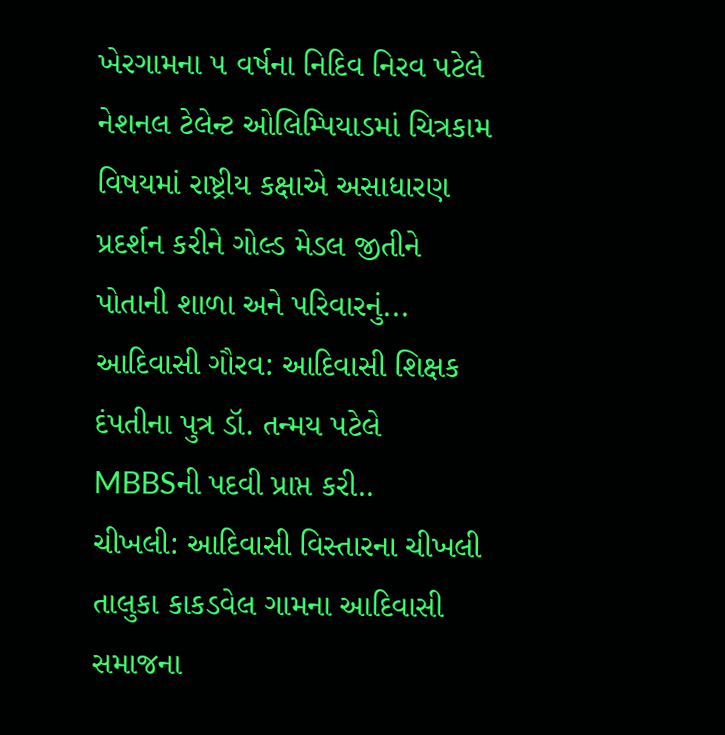ખેરગામના ૫ વર્ષના નિદિવ નિરવ પટેલે નેશનલ ટેલેન્ટ ઓલિમ્પિયાડમાં ચિત્રકામ વિષયમાં રાષ્ટ્રીય કક્ષાએ અસાધારણ પ્રદર્શન કરીને ગોલ્ડ મેડલ જીતીને પોતાની શાળા અને પરિવારનું...
આદિવાસી ગૌરવ: આદિવાસી શિક્ષક દંપતીના પુત્ર ડૉ. તન્મય પટેલે MBBSની પદવી પ્રાપ્ત કરી..
ચીખલી: આદિવાસી વિસ્તારના ચીખલી તાલુકા કાકડવેલ ગામના આદિવાસી સમાજના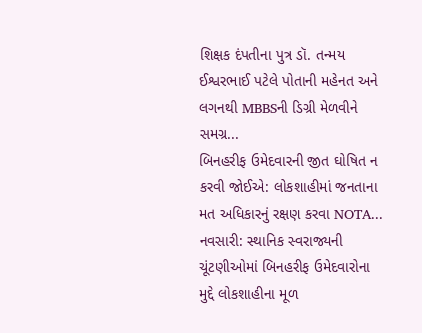શિક્ષક દંપતીના પુત્ર ડૉ. તન્મય ઈશ્વરભાઈ પટેલે પોતાની મહેનત અને લગનથી MBBSની ડિગ્રી મેળવીને સમગ્ર...
બિનહરીફ ઉમેદવારની જીત ઘોષિત ન કરવી જોઈએ: લોકશાહીમાં જનતાના મત અધિકારનું રક્ષણ કરવા NOTA...
નવસારી: સ્થાનિક સ્વરાજ્યની ચૂંટણીઓમાં બિનહરીફ ઉમેદવારોના મુદ્દે લોકશાહીના મૂળ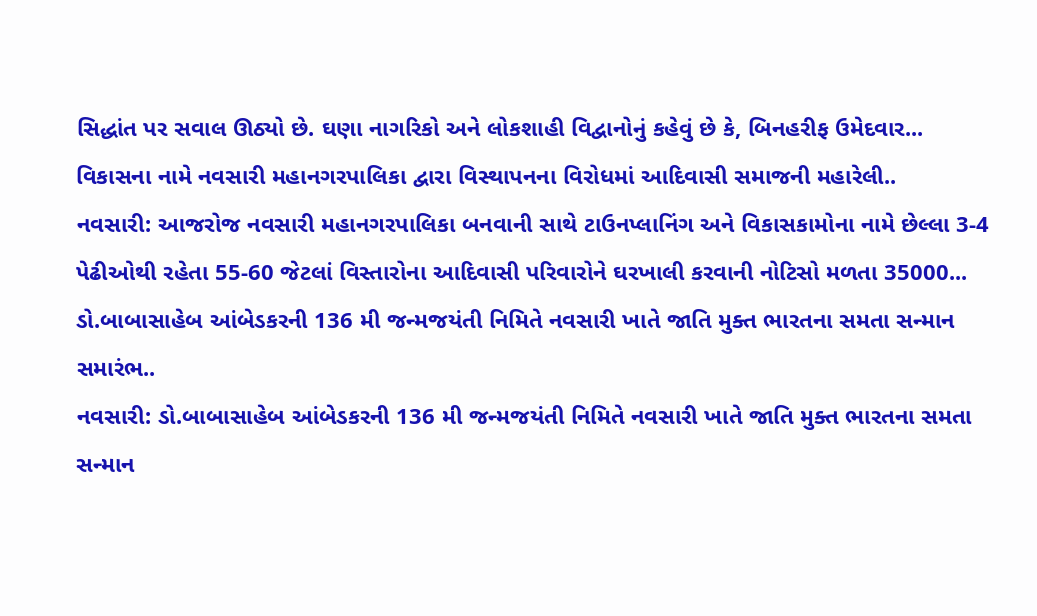સિદ્ધાંત પર સવાલ ઊઠ્યો છે. ઘણા નાગરિકો અને લોકશાહી વિદ્વાનોનું કહેવું છે કે, બિનહરીફ ઉમેદવાર...
વિકાસના નામે નવસારી મહાનગરપાલિકા દ્વારા વિસ્થાપનના વિરોધમાં આદિવાસી સમાજની મહારેલી..
નવસારી: આજરોજ નવસારી મહાનગરપાલિકા બનવાની સાથે ટાઉનપ્લાનિંગ અને વિકાસકામોના નામે છેલ્લા 3-4 પેઢીઓથી રહેતા 55-60 જેટલાં વિસ્તારોના આદિવાસી પરિવારોને ઘરખાલી કરવાની નોટિસો મળતા 35000...
ડો.બાબાસાહેબ આંબેડકરની 136 મી જન્મજયંતી નિમિતે નવસારી ખાતે જાતિ મુક્ત ભારતના સમતા સન્માન સમારંભ..
નવસારી: ડો.બાબાસાહેબ આંબેડકરની 136 મી જન્મજયંતી નિમિતે નવસારી ખાતે જાતિ મુક્ત ભારતના સમતા સન્માન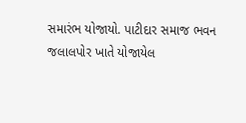સમારંભ યોજાયો. પાટીદાર સમાજ ભવન જલાલપોર ખાતે યોજાયેલ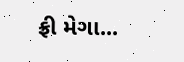ફ્રી મેગા...